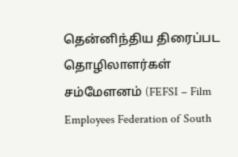தென்னிந்திய திரைப்பட தொழிலாளர்கள் சம்மேளனம் (FEFSI – Film Employees Federation of South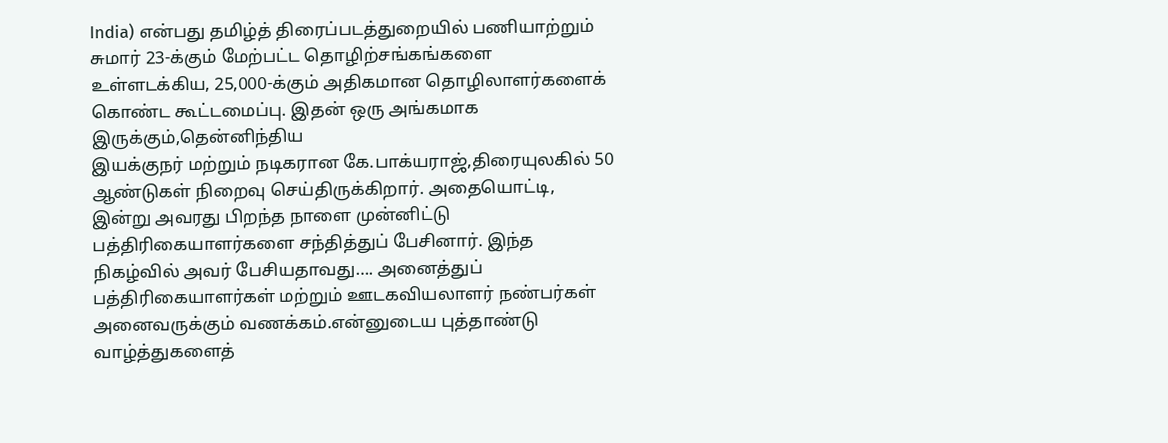India) என்பது தமிழ்த் திரைப்படத்துறையில் பணியாற்றும் சுமார் 23-க்கும் மேற்பட்ட தொழிற்சங்கங்களை உள்ளடக்கிய, 25,000-க்கும் அதிகமான தொழிலாளர்களைக் கொண்ட கூட்டமைப்பு. இதன் ஒரு அங்கமாக இருக்கும்,தென்னிந்திய
இயக்குநர் மற்றும் நடிகரான கே.பாக்யராஜ்,திரையுலகில் 50 ஆண்டுகள் நிறைவு செய்திருக்கிறார். அதையொட்டி, இன்று அவரது பிறந்த நாளை முன்னிட்டு பத்திரிகையாளர்களை சந்தித்துப் பேசினார். இந்த நிகழ்வில் அவர் பேசியதாவது…. அனைத்துப் பத்திரிகையாளர்கள் மற்றும் ஊடகவியலாளர் நண்பர்கள் அனைவருக்கும் வணக்கம்.என்னுடைய புத்தாண்டு வாழ்த்துகளைத்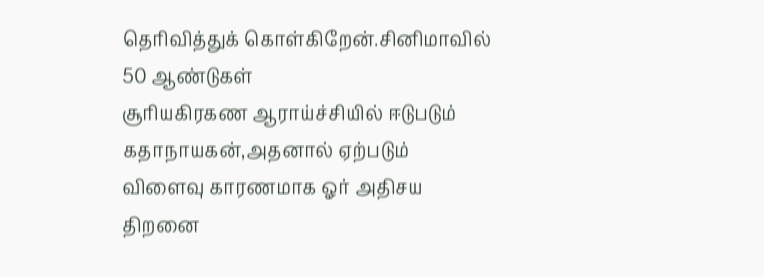தெரிவித்துக் கொள்கிறேன்.சினிமாவில் 50 ஆண்டுகள்
சூரியகிரகண ஆராய்ச்சியில் ஈடுபடும் கதாநாயகன்,அதனால் ஏற்படும் விளைவு காரணமாக ஓர் அதிசய திறனை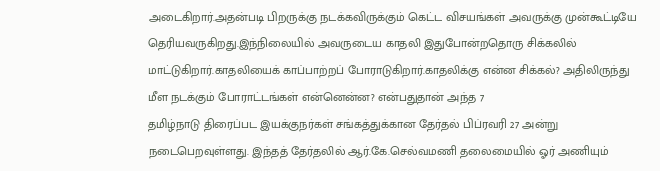அடைகிறார்.அதன்படி பிறருக்கு நடக்கவிருக்கும் கெட்ட விசயங்கள் அவருக்கு முன்கூட்டியே தெரியவருகிறது.இந்நிலையில் அவருடைய காதலி இதுபோன்றதொரு சிக்கலில் மாட்டுகிறார்.காதலியைக் காப்பாற்றப் போராடுகிறார்.காதலிக்கு என்ன சிக்கல்? அதிலிருந்து மீள நடக்கும் போராட்டங்கள் என்னென்ன? என்பதுதான் அந்த 7
தமிழ்நாடு திரைப்பட இயக்குநர்கள் சங்கத்துக்கான தேர்தல் பிப்ரவரி 27 அன்று நடைபெறவுள்ளது. இந்தத் தேர்தலில் ஆர்.கே.செல்வமணி தலைமையில் ஓர் அணியும்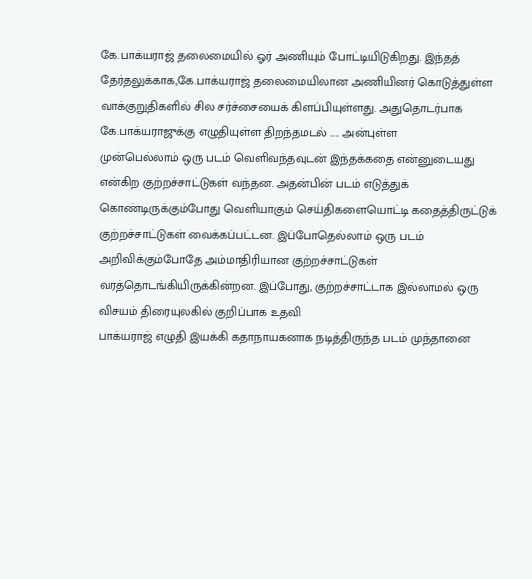கே.பாக்யராஜ் தலைமையில் ஓர் அணியும் போட்டியிடுகிறது. இந்தத் தேர்தலுக்காக,கே.பாக்யராஜ் தலைமையிலான அணியினர் கொடுத்துள்ள வாக்குறுதிகளில் சில சர்ச்சையைக் கிளப்பியுள்ளது. அதுதொடர்பாக கே.பாக்யராஜுக்கு எழுதியுள்ள திறந்தமடல் ….. அன்புள்ள
முன்பெல்லாம் ஒரு படம் வெளிவந்தவுடன் இந்தக்கதை என்னுடையது என்கிற குற்றச்சாட்டுகள் வந்தன. அதன்பின் படம் எடுத்துக் கொண்டிருக்கும்போது வெளியாகும் செய்திகளையொட்டி கதைத்திருட்டுக் குற்றச்சாட்டுகள் வைக்கப்பட்டன. இப்போதெல்லாம் ஒரு படம் அறிவிக்கும்போதே அம்மாதிரியான குற்றச்சாட்டுகள் வரத்தொடங்கியிருக்கின்றன. இப்போது, குற்றச்சாட்டாக இல்லாமல் ஒரு விசயம் திரையுலகில் குறிப்பாக உதவி
பாக்யராஜ் எழுதி இயக்கி கதாநாயகனாக நடித்திருந்த படம் முந்தானை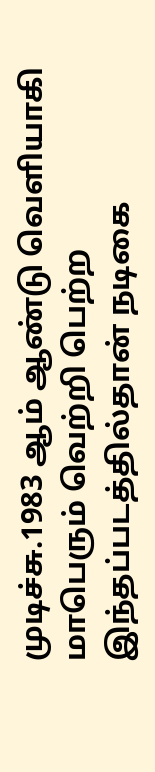முடிச்சு.1983 ஆம் ஆண்டு வெளியாகி மாபெரும் வெற்றி பெற்ற இந்தப்படத்தில்தான் நடிகை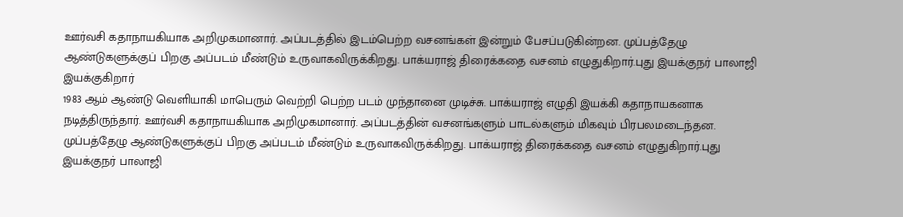ஊர்வசி கதாநாயகியாக அறிமுகமானார். அப்படத்தில் இடம்பெற்ற வசனங்கள் இன்றும் பேசப்படுகின்றன. முப்பத்தேழு ஆண்டுகளுக்குப் பிறகு அப்படம் மீண்டும் உருவாகவிருக்கிறது. பாக்யராஜ் திரைக்கதை வசனம் எழுதுகிறார்.புது இயக்குநர் பாலாஜி இயக்குகிறார்
1983 ஆம் ஆண்டு வெளியாகி மாபெரும் வெற்றி பெற்ற படம் முந்தானை முடிச்சு. பாக்யராஜ் எழுதி இயக்கி கதாநாயகனாக நடித்திருந்தார். ஊர்வசி கதாநாயகியாக அறிமுகமானார். அப்படத்தின் வசனங்களும் பாடல்களும் மிகவும் பிரபலமடைந்தன. முப்பத்தேழு ஆண்டுகளுக்குப் பிறகு அப்படம் மீண்டும் உருவாகவிருக்கிறது. பாக்யராஜ் திரைக்கதை வசனம் எழுதுகிறார்.புது இயக்குநர் பாலாஜி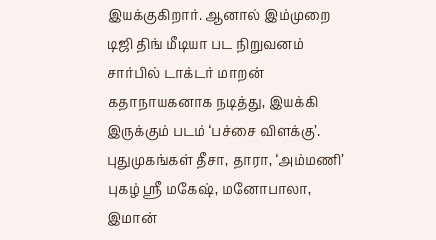இயக்குகிறார். ஆனால் இம்முறை
டிஜி திங் மீடியா பட நிறுவனம் சார்பில் டாக்டர் மாறன் கதாநாயகனாக நடித்து, இயக்கி இருக்கும் படம் ‘பச்சை விளக்கு’. புதுமுகங்கள் தீசா, தாரா, ‘அம்மணி’ புகழ் ஸ்ரீ மகேஷ், மனோபாலா, இமான்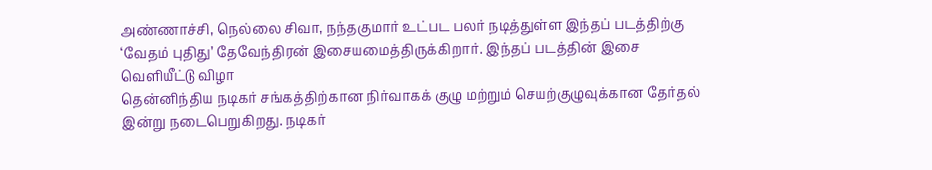அண்ணாச்சி, நெல்லை சிவா, நந்தகுமார் உட்பட பலர் நடித்துள்ள இந்தப் படத்திற்கு ‘வேதம் புதிது’ தேவேந்திரன் இசையமைத்திருக்கிறார். இந்தப் படத்தின் இசை வெளியீட்டு விழா
தென்னிந்திய நடிகர் சங்கத்திற்கான நிர்வாகக் குழு மற்றும் செயற்குழுவுக்கான தேர்தல் இன்று நடைபெறுகிறது. நடிகர்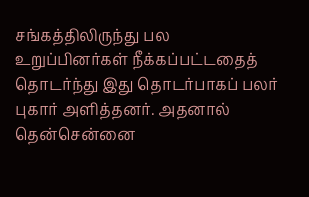சங்கத்திலிருந்து பல உறுப்பினர்கள் நீக்கப்பட்டதைத் தொடர்ந்து இது தொடர்பாகப் பலர் புகார் அளித்தனர். அதனால் தென்சென்னை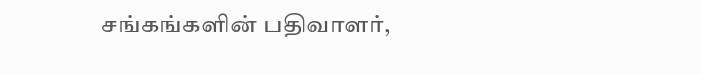சங்கங்களின் பதிவாளர்,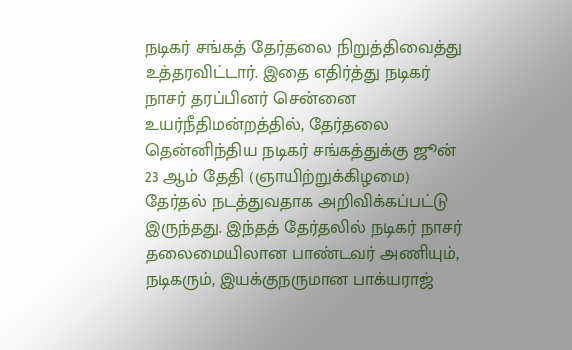நடிகர் சங்கத் தேர்தலை நிறுத்திவைத்து உத்தரவிட்டார். இதை எதிர்த்து நடிகர் நாசர் தரப்பினர் சென்னை உயர்நீதிமன்றத்தில், தேர்தலை
தென்னிந்திய நடிகர் சங்கத்துக்கு ஜூன் 23 ஆம் தேதி (ஞாயிற்றுக்கிழமை) தேர்தல் நடத்துவதாக அறிவிக்கப்பட்டு இருந்தது. இந்தத் தேர்தலில் நடிகர் நாசர் தலைமையிலான பாண்டவர் அணியும், நடிகரும், இயக்குநருமான பாக்யராஜ்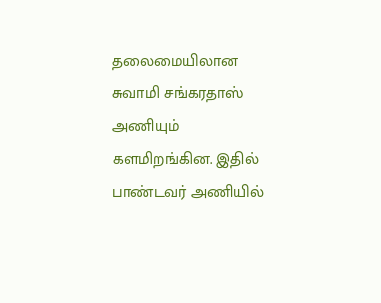தலைமையிலான சுவாமி சங்கரதாஸ் அணியும் களமிறங்கின. இதில் பாண்டவர் அணியில்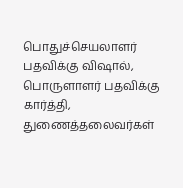பொதுச்செயலாளர் பதவிக்கு விஷால், பொருளாளர் பதவிக்கு கார்த்தி, துணைத்தலைவர்கள்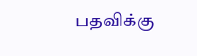பதவிக்கு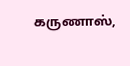கருணாஸ்,